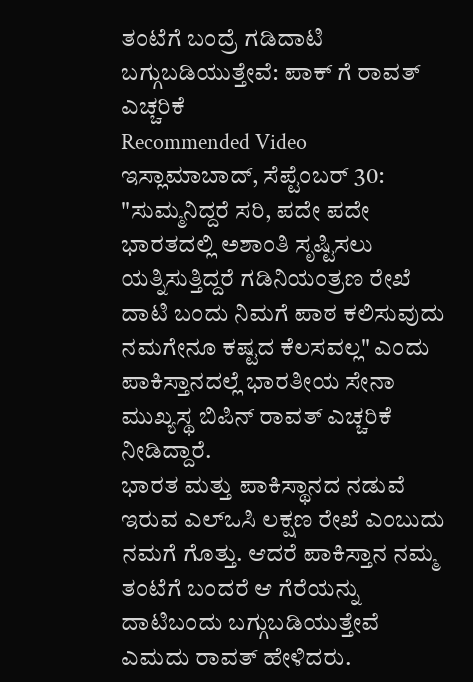ತಂಟೆಗೆ ಬಂದ್ರೆ ಗಡಿದಾಟಿ ಬಗ್ಗುಬಡಿಯುತ್ತೇವೆ: ಪಾಕ್ ಗೆ ರಾವತ್ ಎಚ್ಚರಿಕೆ
Recommended Video
ಇಸ್ಲಾಮಾಬಾದ್, ಸೆಪ್ಟೆಂಬರ್ 30: "ಸುಮ್ಮನಿದ್ದರೆ ಸರಿ, ಪದೇ ಪದೇ ಭಾರತದಲ್ಲಿ ಅಶಾಂತಿ ಸೃಷ್ಟಿಸಲು ಯತ್ನಿಸುತ್ತಿದ್ದರೆ ಗಡಿನಿಯಂತ್ರಣ ರೇಖೆ ದಾಟಿ ಬಂದು ನಿಮಗೆ ಪಾಠ ಕಲಿಸುವುದು ನಮಗೇನೂ ಕಷ್ಟದ ಕೆಲಸವಲ್ಲ" ಎಂದು ಪಾಕಿಸ್ತಾನದಲ್ಲೆ ಭಾರತೀಯ ಸೇನಾ ಮುಖ್ಯಸ್ಥ ಬಿಪಿನ್ ರಾವತ್ ಎಚ್ಚರಿಕೆ ನೀಡಿದ್ದಾರೆ.
ಭಾರತ ಮತ್ತು ಪಾಕಿಸ್ಥಾನದ ನಡುವೆ ಇರುವ ಎಲ್ಒಸಿ ಲಕ್ಷಣ ರೇಖೆ ಎಂಬುದು ನಮಗೆ ಗೊತ್ತು. ಆದರೆ ಪಾಕಿಸ್ತಾನ ನಮ್ಮ ತಂಟೆಗೆ ಬಂದರೆ ಆ ಗೆರೆಯನ್ನು ದಾಟಿಬಂದು ಬಗ್ಗುಬಡಿಯುತ್ತೇವೆ ಎಮದು ರಾವತ್ ಹೇಳಿದರು.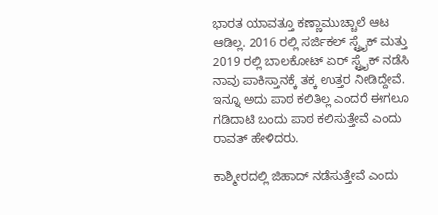ಭಾರತ ಯಾವತ್ತೂ ಕಣ್ಣಾಮುಚ್ಚಾಲೆ ಆಟ ಆಡಿಲ್ಲ. 2016 ರಲ್ಲಿ ಸರ್ಜಿಕಲ್ ಸ್ಟ್ರೈಕ್ ಮತ್ತು 2019 ರಲ್ಲಿ ಬಾಲಕೋಟ್ ಏರ್ ಸ್ಟ್ರೈಕ್ ನಡೆಸಿ ನಾವು ಪಾಕಿಸ್ತಾನಕ್ಕೆ ತಕ್ಕ ಉತ್ತರ ನೀಡಿದ್ದೇವೆ. ಇನ್ನೂ ಅದು ಪಾಠ ಕಲಿತಿಲ್ಲ ಎಂದರೆ ಈಗಲೂ ಗಡಿದಾಟಿ ಬಂದು ಪಾಠ ಕಲಿಸುತ್ತೇವೆ ಎಂದು ರಾವತ್ ಹೇಳಿದರು.

ಕಾಶ್ಮೀರದಲ್ಲಿ ಜಿಹಾದ್ ನಡೆಸುತ್ತೇವೆ ಎಂದು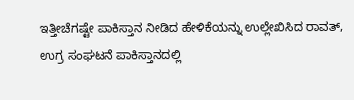ಇತ್ತೀಚೆಗಷ್ಟೇ ಪಾಕಿಸ್ತಾನ ನೀಡಿದ ಹೇಳಿಕೆಯನ್ನು ಉಲ್ಲೇಖಿಸಿದ ರಾವತ್, ಉಗ್ರ ಸಂಘಟನೆ ಪಾಕಿಸ್ತಾನದಲ್ಲಿ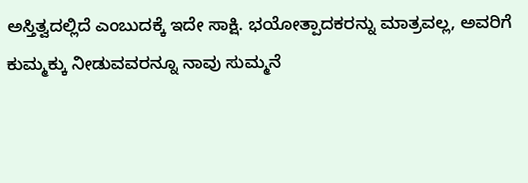ಅಸ್ತಿತ್ವದಲ್ಲಿದೆ ಎಂಬುದಕ್ಕೆ ಇದೇ ಸಾಕ್ಷಿ. ಭಯೋತ್ಪಾದಕರನ್ನು ಮಾತ್ರವಲ್ಲ, ಅವರಿಗೆ ಕುಮ್ಮಕ್ಕು ನೀಡುವವರನ್ನೂ ನಾವು ಸುಮ್ಮನೆ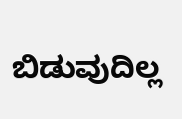ಬಿಡುವುದಿಲ್ಲ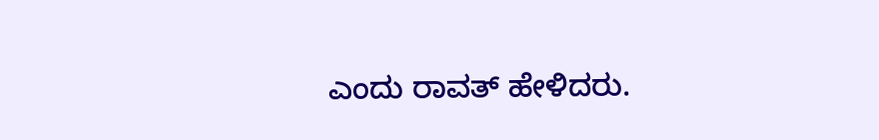ಎಂದು ರಾವತ್ ಹೇಳಿದರು.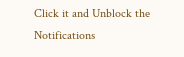Click it and Unblock the Notifications